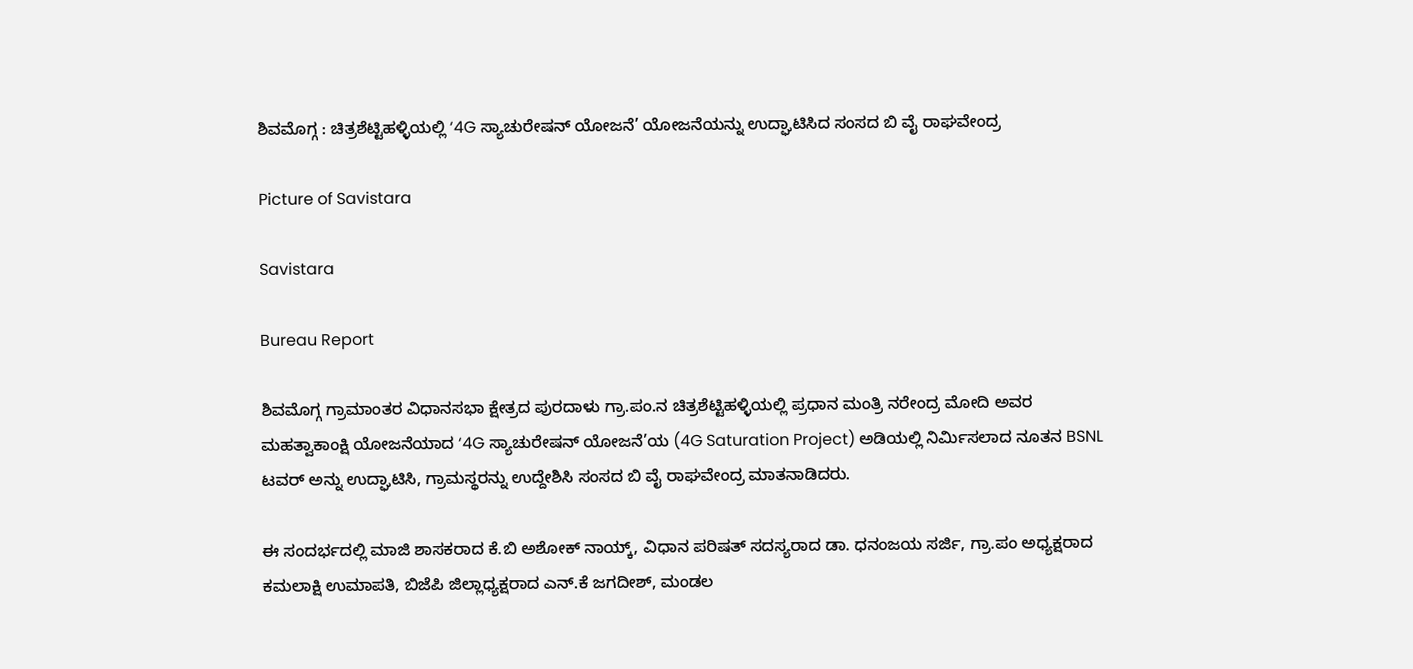ಶಿವಮೊಗ್ಗ : ಚಿತ್ರಶೆಟ್ಟಿಹಳ್ಳಿಯಲ್ಲಿ ‘4G ಸ್ಯಾಚುರೇಷನ್ ಯೋಜನೆ’ ಯೋಜನೆಯನ್ನು ಉದ್ಘಾಟಿಸಿದ ಸಂಸದ ಬಿ ವೈ ರಾಘವೇಂದ್ರ

Picture of Savistara

Savistara

Bureau Report

ಶಿವಮೊಗ್ಗ ಗ್ರಾಮಾಂತರ ವಿಧಾನಸಭಾ ಕ್ಷೇತ್ರದ ಪುರದಾಳು ಗ್ರಾ.ಪಂ.ನ ಚಿತ್ರಶೆಟ್ಟಿಹಳ್ಳಿಯಲ್ಲಿ ಪ್ರಧಾನ ಮಂತ್ರಿ ನರೇಂದ್ರ ಮೋದಿ ಅವರ ಮಹತ್ವಾಕಾಂಕ್ಷಿ ಯೋಜನೆಯಾದ ‘4G ಸ್ಯಾಚುರೇಷನ್ ಯೋಜನೆ’ಯ (4G Saturation Project) ಅಡಿಯಲ್ಲಿ ನಿರ್ಮಿಸಲಾದ ನೂತನ BSNL ಟವರ್ ಅನ್ನು ಉದ್ಘಾಟಿಸಿ, ಗ್ರಾಮಸ್ಥರನ್ನು ಉದ್ದೇಶಿಸಿ ಸಂಸದ ಬಿ ವೈ ರಾಘವೇಂದ್ರ ಮಾತನಾಡಿದರು.

ಈ ಸಂದರ್ಭದಲ್ಲಿ ಮಾಜಿ ಶಾಸಕರಾದ ಕೆ.ಬಿ ಅಶೋಕ್ ನಾಯ್ಕ್, ವಿಧಾನ ಪರಿಷತ್ ಸದಸ್ಯರಾದ ಡಾ. ಧನಂಜಯ ಸರ್ಜಿ, ಗ್ರಾ.ಪಂ ಅಧ್ಯಕ್ಷರಾದ ಕಮಲಾಕ್ಷಿ ಉಮಾಪತಿ, ಬಿಜೆಪಿ ಜಿಲ್ಲಾಧ್ಯಕ್ಷರಾದ ಎನ್.ಕೆ ಜಗದೀಶ್, ಮಂಡಲ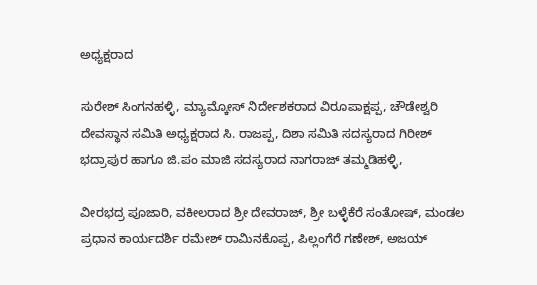ಅಧ್ಯಕ್ಷರಾದ

ಸುರೇಶ್ ಸಿಂಗನಹಳ್ಳಿ, ಮ್ಯಾಮ್ಕೋಸ್ ನಿರ್ದೇಶಕರಾದ ವಿರೂಪಾಕ್ಷಪ್ಪ, ಚೌಡೇಶ್ವರಿ ದೇವಸ್ಥಾನ ಸಮಿತಿ ಅಧ್ಯಕ್ಷರಾದ ಸಿ. ರಾಜಪ್ಪ, ದಿಶಾ ಸಮಿತಿ ಸದಸ್ಯರಾದ ಗಿರೀಶ್ ಭದ್ರಾಪುರ ಹಾಗೂ ಜಿ.ಪಂ ಮಾಜಿ ಸದಸ್ಯರಾದ ನಾಗರಾಜ್ ತಮ್ಮಡಿಹಳ್ಳಿ,

ವೀರಭದ್ರ ಪೂಜಾರಿ, ವಕೀಲರಾದ ಶ್ರೀ ದೇವರಾಜ್, ಶ್ರೀ ಬಳ್ಳೆಕೆರೆ ಸಂತೋಷ್, ಮಂಡಲ ಪ್ರಧಾನ ಕಾರ್ಯದರ್ಶಿ ರಮೇಶ್ ರಾಮಿನಕೊಪ್ಪ, ಪಿಲ್ಲಂಗೆರೆ ಗಣೇಶ್, ಅಜಯ್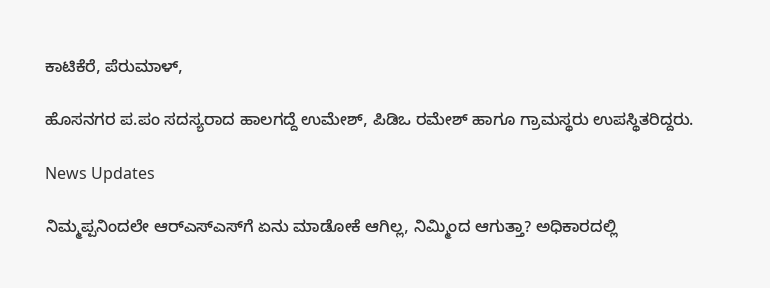ಕಾಟಿಕೆರೆ, ಪೆರುಮಾಳ್,

ಹೊಸನಗರ ಪ.ಪಂ ಸದಸ್ಯರಾದ ಹಾಲಗದ್ದೆ ಉಮೇಶ್, ಪಿಡಿಒ ರಮೇಶ್ ಹಾಗೂ ಗ್ರಾಮಸ್ಥರು ಉಪಸ್ಥಿತರಿದ್ದರು.

News Updates

ನಿಮ್ಮಪ್ಪನಿಂದಲೇ ಆರ್‌ಎಸ್‌ಎಸ್‌ಗೆ ಏನು ಮಾಡೋಕೆ ಆಗಿಲ್ಲ, ನಿಮ್ಮಿಂದ ಆಗುತ್ತಾ? ಅಧಿಕಾರದಲ್ಲಿ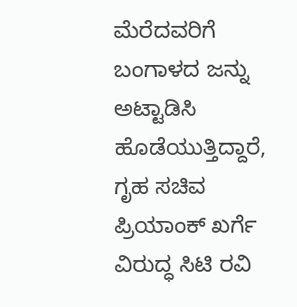ಮೆರೆದವರಿಗೆ ಬಂಗಾಳದ ಜನ್ನು ಅಟ್ಟಾಡಿಸಿ ಹೊಡೆಯುತ್ತಿದ್ದಾರೆ, ಗೃಹ ಸಚಿವ ಪ್ರಿಯಾಂಕ್ ಖರ್ಗೆ ವಿರುದ್ಧ ಸಿಟಿ ರವಿ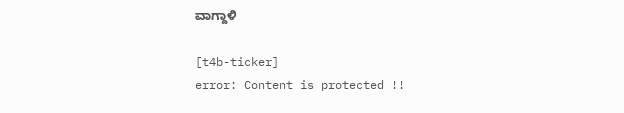ವಾಗ್ದಾಳಿ

[t4b-ticker]
error: Content is protected !!